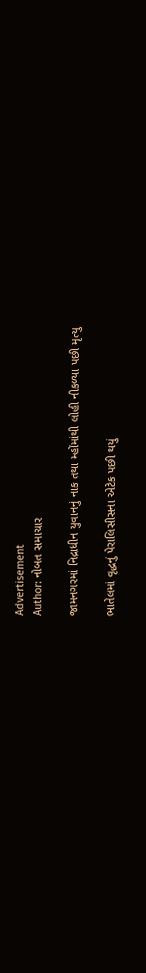Advertisement
Author: નોબત સમાચાર

જામનગરમાં નિદ્રાધીન યુવાનનું નાક તથા મ્હોંમાંથી લોહી નીકળ્યા પછી મૃત્યુ

ભાતેલમાં વૃદ્ધનું પેરાલિસીસના એટેક પછી થયું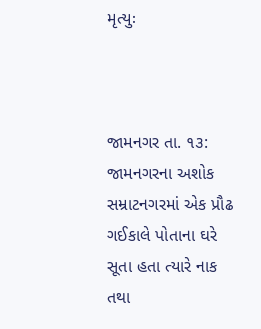મૃત્યુઃ



જામનગર તા. ૧૩: જામનગરના અશોક સમ્રાટનગરમાં એક પ્રૌઢ ગઈકાલે પોતાના ઘરે સૂતા હતા ત્યારે નાક તથા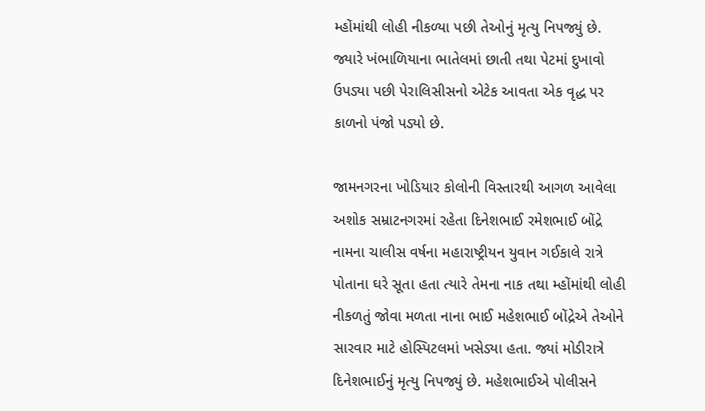મ્હોંમાંથી લોહી નીકળ્યા પછી તેઓનું મૃત્યુ નિપજ્યું છે. જ્યારે ખંભાળિયાના ભાતેલમાં છાતી તથા પેટમાં દુખાવો ઉપડ્યા પછી પેરાલિસીસનો એટેક આવતા એક વૃદ્ધ પર કાળનો પંજો પડ્યો છે.

જામનગરના ખોડિયાર કોલોની વિસ્તારથી આગળ આવેલા અશોક સમ્રાટનગરમાં રહેતા દિનેશભાઈ રમેશભાઈ બોંદ્રે નામના ચાલીસ વર્ષના મહારાષ્ટ્રીયન યુવાન ગઈકાલે રાત્રે પોતાના ઘરે સૂતા હતા ત્યારે તેમના નાક તથા મ્હોંમાંથી લોહી નીકળતું જોવા મળતા નાના ભાઈ મહેશભાઈ બોંદ્રેએ તેઓને સારવાર માટે હોસ્પિટલમાં ખસેડ્યા હતા. જ્યાં મોડીરાત્રે દિનેશભાઈનું મૃત્યુ નિપજ્યું છે. મહેશભાઈએ પોલીસને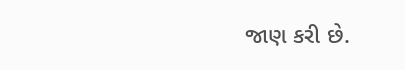જાણ કરી છે.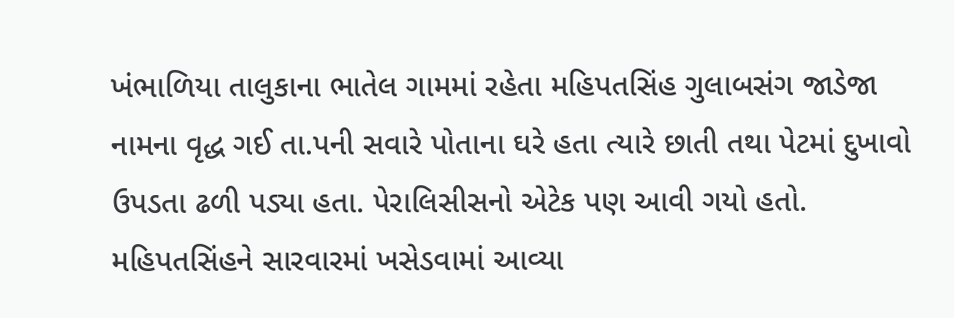ખંભાળિયા તાલુકાના ભાતેલ ગામમાં રહેતા મહિપતસિંહ ગુલાબસંગ જાડેજા નામના વૃદ્ધ ગઈ તા.પની સવારે પોતાના ઘરે હતા ત્યારે છાતી તથા પેટમાં દુખાવો ઉપડતા ઢળી પડ્યા હતા. પેરાલિસીસનો એટેક પણ આવી ગયો હતો. મહિપતસિંહને સારવારમાં ખસેડવામાં આવ્યા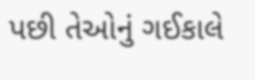પછી તેઓનું ગઈકાલે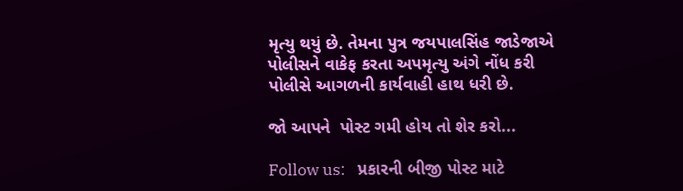મૃત્યુ થયું છે. તેમના પુત્ર જયપાલસિંહ જાડેજાએ પોલીસને વાકેફ કરતા અપમૃત્યુ અંગે નોંધ કરી પોલીસે આગળની કાર્યવાહી હાથ ધરી છે.

જો આપને  પોસ્ટ ગમી હોય તો શેર કરો...

Follow us:   પ્રકારની બીજી પોસ્ટ માટે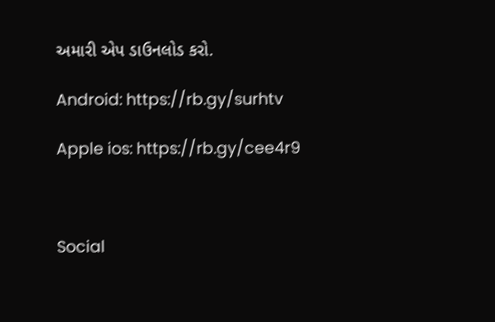અમારી એપ ડાઉનલોડ કરો.

Android: https://rb.gy/surhtv

Apple ios: https://rb.gy/cee4r9



Social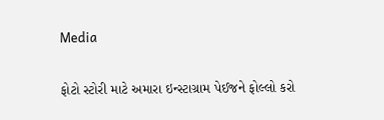Media

ફોટો સ્ટોરી માટે અમારા ઇન્સ્ટાગ્રામ પેઈજને ફોલ્લો કરો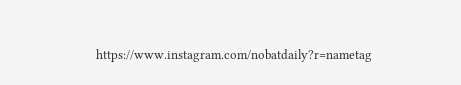https://www.instagram.com/nobatdaily?r=nametag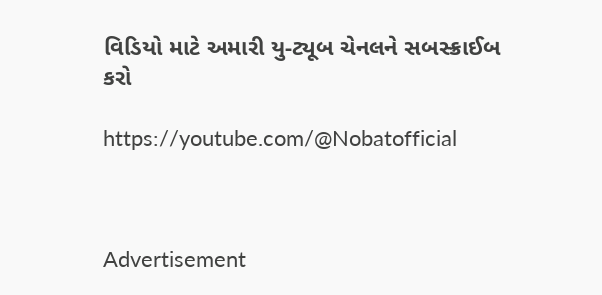વિડિયો માટે અમારી યુ-ટ્યૂબ ચેનલને સબસ્ક્રાઈબ કરો

https://youtube.com/@Nobatofficial



Advertisement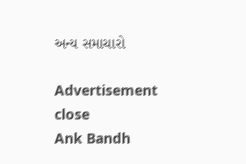અન્ય સમાચારો

Advertisement
close
Ank Bandh